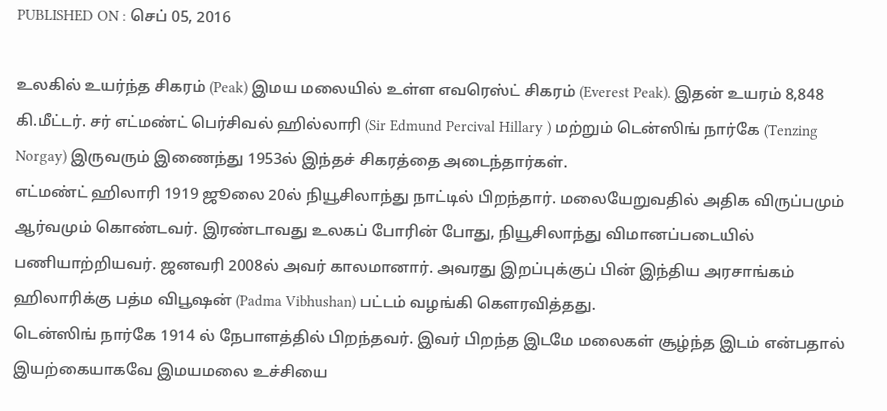PUBLISHED ON : செப் 05, 2016

உலகில் உயர்ந்த சிகரம் (Peak) இமய மலையில் உள்ள எவரெஸ்ட் சிகரம் (Everest Peak). இதன் உயரம் 8,848 கி.மீட்டர். சர் எட்மண்ட் பெர்சிவல் ஹில்லாரி (Sir Edmund Percival Hillary ) மற்றும் டென்ஸிங் நார்கே (Tenzing Norgay) இருவரும் இணைந்து 1953ல் இந்தச் சிகரத்தை அடைந்தார்கள்.
எட்மண்ட் ஹிலாரி 1919 ஜூலை 20ல் நியூசிலாந்து நாட்டில் பிறந்தார். மலையேறுவதில் அதிக விருப்பமும் ஆர்வமும் கொண்டவர். இரண்டாவது உலகப் போரின் போது, நியூசிலாந்து விமானப்படையில் பணியாற்றியவர். ஜனவரி 2008ல் அவர் காலமானார். அவரது இறப்புக்குப் பின் இந்திய அரசாங்கம் ஹிலாரிக்கு பத்ம விபூஷன் (Padma Vibhushan) பட்டம் வழங்கி கெளரவித்தது.
டென்ஸிங் நார்கே 1914 ல் நேபாளத்தில் பிறந்தவர். இவர் பிறந்த இடமே மலைகள் சூழ்ந்த இடம் என்பதால் இயற்கையாகவே இமயமலை உச்சியை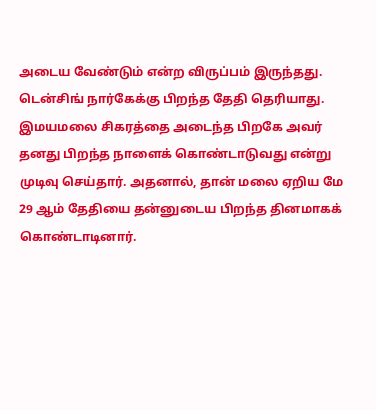அடைய வேண்டும் என்ற விருப்பம் இருந்தது. டென்சிங் நார்கேக்கு பிறந்த தேதி தெரியாது. இமயமலை சிகரத்தை அடைந்த பிறகே அவர் தனது பிறந்த நாளைக் கொண்டாடுவது என்று முடிவு செய்தார். அதனால், தான் மலை ஏறிய மே 29 ஆம் தேதியை தன்னுடைய பிறந்த தினமாகக் கொண்டாடினார்.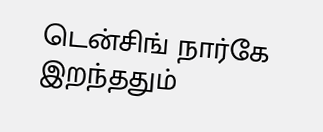டென்சிங் நார்கே இறந்ததும்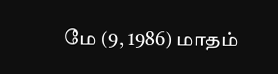மே (9, 1986) மாதம்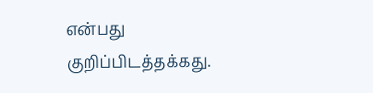என்பது குறிப்பிடத்தக்கது.